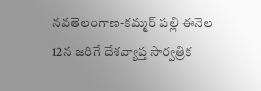నవతెలంగాణ-కమ్మర్ పల్లి ఈనెల 12న జరిగే దేశవ్యాప్త సార్వత్రిక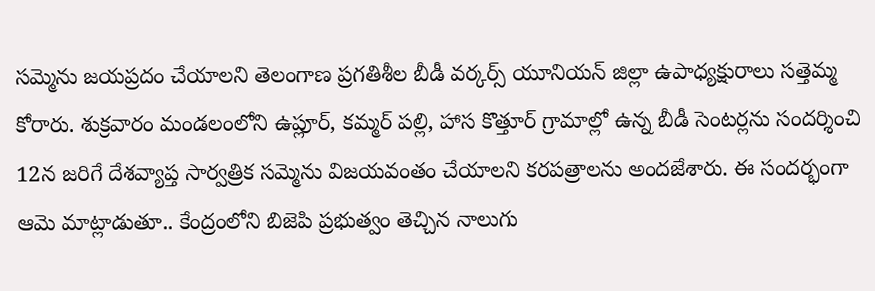సమ్మెను జయప్రదం చేయాలని తెలంగాణ ప్రగతిశీల బీడీ వర్కర్స్ యూనియన్ జిల్లా ఉపాధ్యక్షురాలు సత్తెమ్మ కోరారు. శుక్రవారం మండలంలోని ఉప్లూర్, కమ్మర్ పల్లి, హాస కొత్తూర్ గ్రామాల్లో ఉన్న బీడీ సెంటర్లను సందర్శించి 12న జరిగే దేశవ్యాప్త సార్వత్రిక సమ్మెను విజయవంతం చేయాలని కరపత్రాలను అందజేశారు. ఈ సందర్భంగా ఆమె మాట్లాడుతూ.. కేంద్రంలోని బిజెపి ప్రభుత్వం తెచ్చిన నాలుగు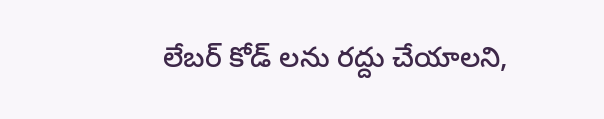లేబర్ కోడ్ లను రద్దు చేయాలని,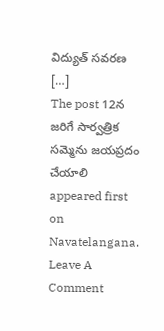విద్యుత్ సవరణ […]
The post 12న జరిగే సార్వత్రిక సమ్మెను జయప్రదం చేయాలి appeared first on Navatelangana.
Leave A Comment